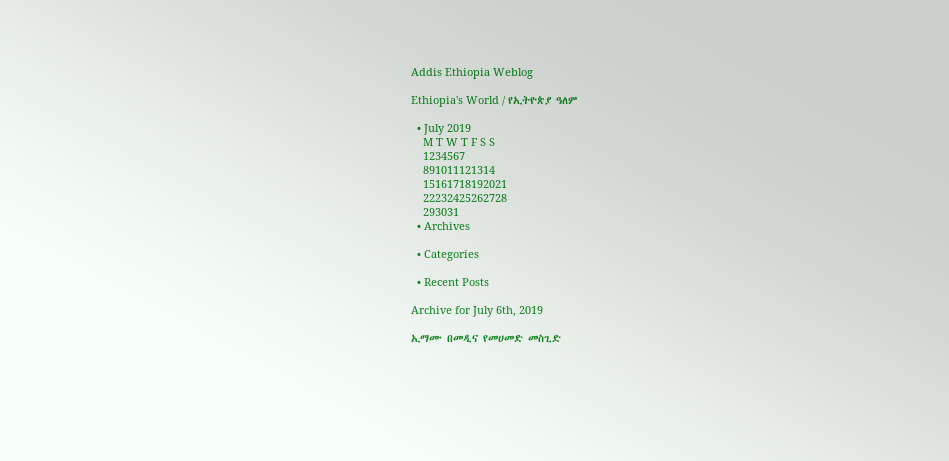Addis Ethiopia Weblog

Ethiopia's World / የኢትዮጵያ ዓለም

  • July 2019
    M T W T F S S
    1234567
    891011121314
    15161718192021
    22232425262728
    293031
  • Archives

  • Categories

  • Recent Posts

Archive for July 6th, 2019

ኢማሙ በመዲና የመሀመድ መስጊድ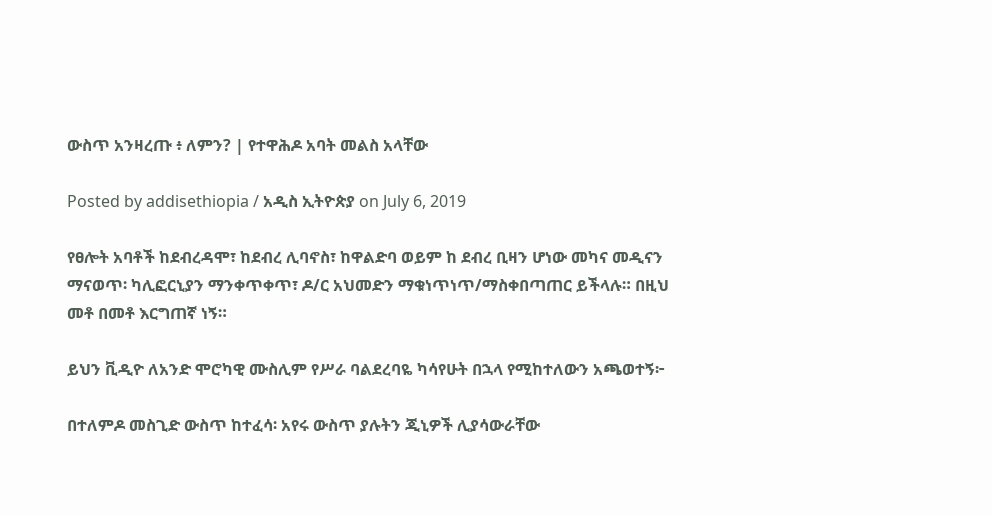ውስጥ አንዛረጡ ፥ ለምን? | የተዋሕዶ አባት መልስ አላቸው

Posted by addisethiopia / አዲስ ኢትዮጵያ on July 6, 2019

የፀሎት አባቶች ከደብረዳሞ፣ ከደብረ ሊባኖስ፣ ከዋልድባ ወይም ከ ደብረ ቢዛን ሆነው መካና መዲናን ማናወጥ፡ ካሊፎርኒያን ማንቀጥቀጥ፣ ዶ/ር አህመድን ማቁነጥነጥ/ማስቀበጣጠር ይችላሉ። በዚህ መቶ በመቶ እርግጠኛ ነኝ።

ይህን ቪዲዮ ለአንድ ሞሮካዊ ሙስሊም የሥራ ባልደረባዬ ካሳየሁት በኋላ የሚከተለውን አጫወተኝ፦

በተለምዶ መስጊድ ውስጥ ከተፈሳ፡ አየሩ ውስጥ ያሉትን ጂኒዎች ሊያሳውራቸው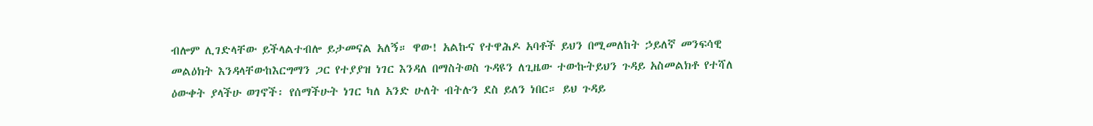ብሎም ሊገድላቸው ይችላልተብሎ ይታመናል አለኝ። ዋው! አልኩና የተዋሕዶ አባቶች ይህን በሚመለከት ኃይለኛ መንፍሳዊ መልዕክት እንዳላቸውከእርግማን ጋር የተያያዝ ነገር እንዳለ በማስትወስ ጉዳዩን ለጊዜው ተውኩትይህን ጉዳይ አስመልክቶ የተሻለ ዕውቀት ያላችሁ ወገኖች፡ የሰማችሁት ነገር ካለ አንድ ሁለት ብትሉን ደስ ይለን ነበር። ይህ ጉዳይ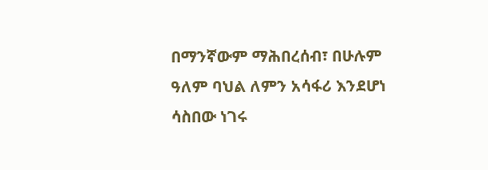በማንኛውም ማሕበረሰብ፣ በሁሉም ዓለም ባህል ለምን አሳፋሪ እንደሆነ ሳስበው ነገሩ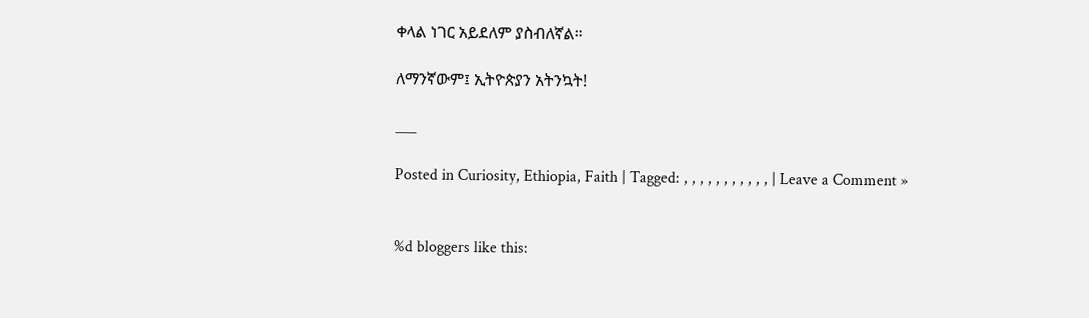ቀላል ነገር አይደለም ያስብለኛል።

ለማንኛውም፤ ኢትዮጵያን አትንኳት!

___

Posted in Curiosity, Ethiopia, Faith | Tagged: , , , , , , , , , , , | Leave a Comment »


%d bloggers like this: